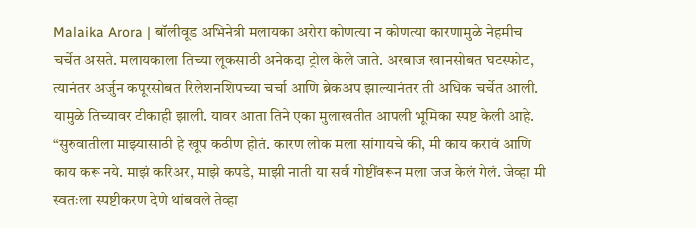Malaika Arora | बॉलीवूड अभिनेत्री मलायका अरोरा कोणत्या न कोणत्या कारणामुळे नेहमीच चर्चेत असते. मलायकाला तिच्या लूकसाठी अनेकदा ट्रोल केले जाते. अरबाज खानसोबत घटस्फोट, त्यानंतर अर्जुन कपूरसोबत रिलेशनशिपच्या चर्चा आणि ब्रेकअप झाल्यानंतर ती अधिक चर्चेत आली. यामुळे तिच्यावर टीकाही झाली. यावर आता तिने एका मुलाखतीत आपली भूमिका स्पष्ट केली आहे. “सुरुवातीला माझ्यासाठी हे खूप कठीण होतं. कारण लोक मला सांगायचे की, मी काय करावं आणि काय करू नये. माझं करिअर, माझे कपडे, माझी नाती या सर्व गोष्टींवरून मला जज केलं गेलं. जेव्हा मी स्वतःला स्पष्टीकरण देणे थांबवले तेव्हा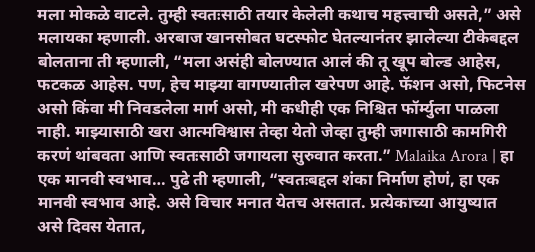मला मोकळे वाटले. तुम्ही स्वतःसाठी तयार केलेली कथाच महत्त्वाची असते,” असे मलायका म्हणाली. अरबाज खानसोबत घटस्फोट घेतल्यानंतर झालेल्या टीकेबद्दल बोलताना ती म्हणाली, “मला असंही बोलण्यात आलं की तू खूप बोल्ड आहेस, फटकळ आहेस. पण, हेच माझ्या वागण्यातील खरेपण आहे. फॅशन असो, फिटनेस असो किंवा मी निवडलेला मार्ग असो, मी कधीही एक निश्चित फॉर्म्युला पाळला नाही. माझ्यासाठी खरा आत्मविश्वास तेव्हा येतो जेव्हा तुम्ही जगासाठी कामगिरी करणं थांबवता आणि स्वतःसाठी जगायला सुरुवात करता.” Malaika Arora | हा एक मानवी स्वभाव… पुढे ती म्हणाली, “स्वतःबद्दल शंका निर्माण होणं, हा एक मानवी स्वभाव आहे. असे विचार मनात येतच असतात. प्रत्येकाच्या आयुष्यात असे दिवस येतात,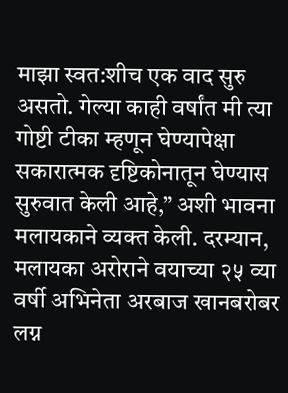माझा स्वत:शीच एक वाद सुरु असतो. गेल्या काही वर्षांत मी त्या गोष्टी टीका म्हणून घेण्यापेक्षा सकारात्मक दृष्टिकोनातून घेण्यास सुरुवात केली आहे,” अशी भावना मलायकाने व्यक्त केली. दरम्यान, मलायका अरोराने वयाच्या २५ व्या वर्षी अभिनेता अरबाज खानबरोबर लग्न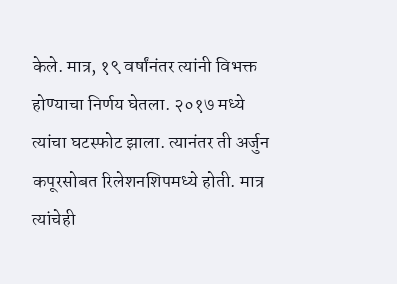केले. मात्र, १९ वर्षांनंतर त्यांनी विभक्त होण्याचा निर्णय घेतला. २०१७ मध्ये त्यांचा घटस्फोट झाला. त्यानंतर ती अर्जुन कपूरसोबत रिलेशनशिपमध्ये होती. मात्र त्यांचेही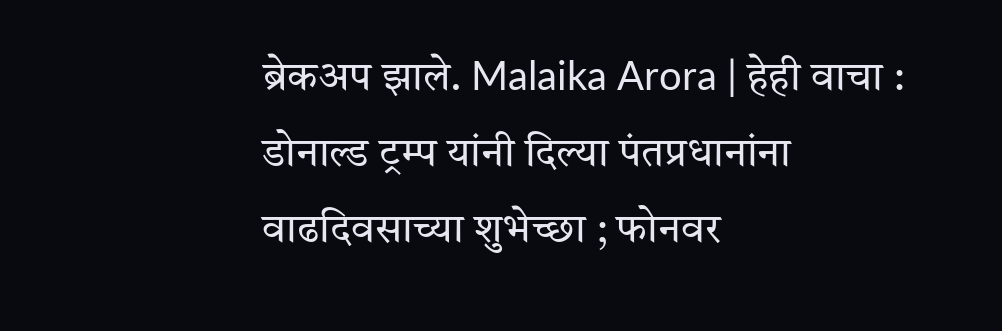ब्रेकअप झाले. Malaika Arora | हेही वाचा : डोनाल्ड ट्रम्प यांनी दिल्या पंतप्रधानांना वाढदिवसाच्या शुभेच्छा ; फोनवर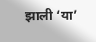झाली ‘या’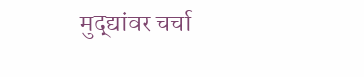मुद्द्यांवर चर्चा